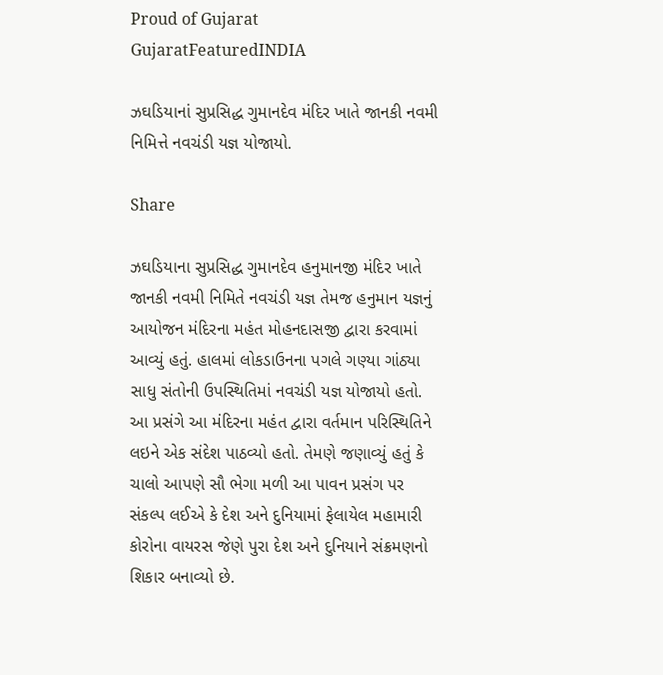Proud of Gujarat
GujaratFeaturedINDIA

ઝઘડિયાનાં સુપ્રસિદ્ધ ગુમાનદેવ મંદિર ખાતે જાનકી નવમી નિમિત્તે નવચંડી યજ્ઞ યોજાયો.

Share

ઝઘડિયાના સુપ્રસિદ્ધ ગુમાનદેવ હનુમાનજી મંદિર ખાતે જાનકી નવમી નિમિતે નવચંડી યજ્ઞ તેમજ હનુમાન યજ્ઞનું આયોજન મંદિરના મહંત મોહનદાસજી દ્વારા કરવામાં આવ્યું હતું. હાલમાં લોકડાઉનના પગલે ગણ્યા ગાંઠ્યા સાધુ સંતોની ઉપસ્થિતિમાં નવચંડી યજ્ઞ યોજાયો હતો. આ પ્રસંગે આ મંદિરના મહંત દ્વારા વર્તમાન પરિસ્થિતિને લઇને એક સંદેશ પાઠવ્યો હતો. તેમણે જણાવ્યું હતું કે ચાલો આપણે સૌ ભેગા મળી આ પાવન પ્રસંગ પર સંકલ્પ લઈએ કે દેશ અને દુનિયામાં ફેલાયેલ મહામારી કોરોના વાયરસ જેણે પુરા દેશ અને દુનિયાને સંક્રમણનો શિકાર બનાવ્યો છે.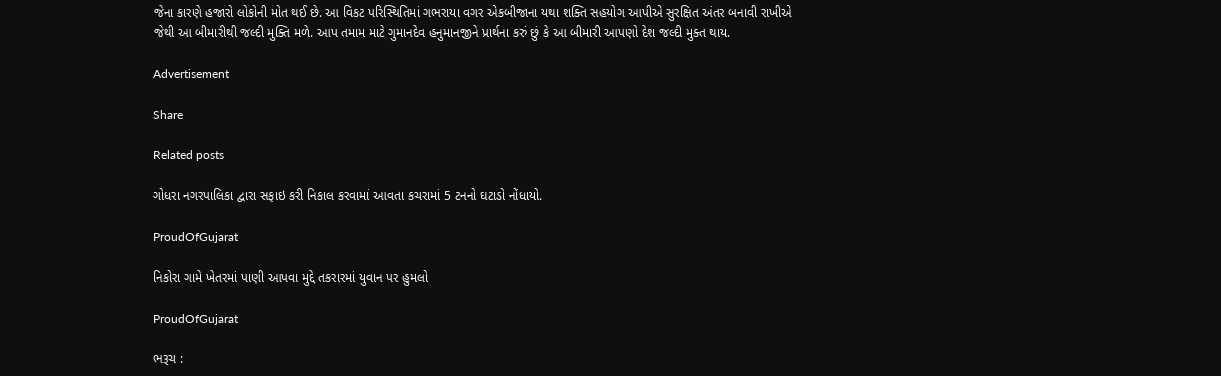જેના કારણે હજારો લોકોની મોત થઈ છે. આ વિકટ પરિસ્થિતિમાં ગભરાયા વગર એકબીજાના યથા શક્તિ સહયોગ આપીએ સુરક્ષિત અંતર બનાવી રાખીએ જેથી આ બીમારીથી જલ્દી મુક્તિ મળે. આપ તમામ માટે ગુમાનદેવ હનુમાનજીને પ્રાર્થના કરું છું કે આ બીમારી આપણો દેશ જલ્દી મુક્ત થાય.

Advertisement

Share

Related posts

ગોધરા નગરપાલિકા દ્વારા સફાઇ કરી નિકાલ કરવામાં આવતા કચરામાં 5 ટનનો ઘટાડો નોંધાયો.

ProudOfGujarat

નિકોરા ગામે ખેતરમાં પાણી આપવા મુદ્દે તકરારમાં યુવાન પર હુમલો

ProudOfGujarat

ભરૂચ :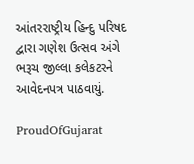આંતરરાષ્ટ્રીય હિન્દુ પરિષદ દ્વારા ગણેશ ઉત્સવ અંગે ભરૂચ જીલ્લા કલેકટરને આવેદનપત્ર પાઠવાયું.

ProudOfGujarat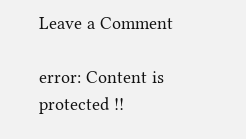Leave a Comment

error: Content is protected !!